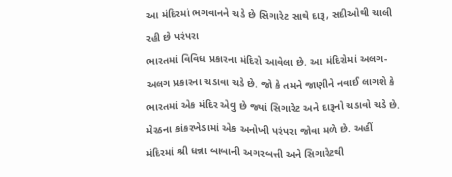આ મંદિરમાં ભગવાનને ચડે છે સિગારેટ સાથે દારૂ, સદીઓથી ચાલી રહી છે પરંપરા
ભારતમાં વિવિધ પ્રકારના મંદિરો આવેલા છે. આ મંદિરોમાં અલગ-અલગ પ્રકારના ચડાવા ચડે છે. જો કે તમને જાણીને નવાઈ લાગશે કે ભારતમાં એક મંદિર એવુ છે જ્યાં સિગારેટ અને દારૂનો ચડાવો ચડે છે.
મેરઠના કાંકરખેડામાં એક અનોખી પરંપરા જોવા મળે છે. અહીં મંદિરમાં શ્રી ધન્ના બાબાની અગરબત્તી અને સિગારેટથી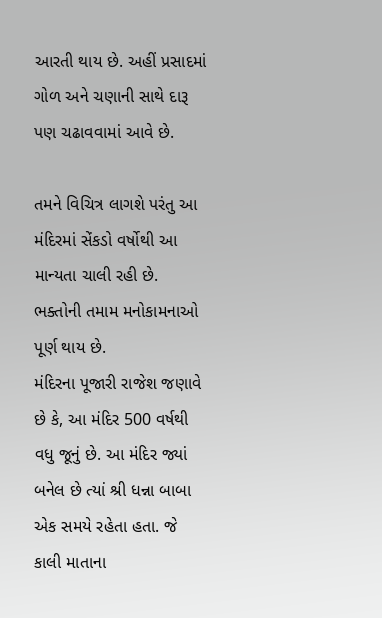આરતી થાય છે. અહીં પ્રસાદમાં ગોળ અને ચણાની સાથે દારૂ પણ ચઢાવવામાં આવે છે.

તમને વિચિત્ર લાગશે પરંતુ આ મંદિરમાં સેંકડો વર્ષોથી આ માન્યતા ચાલી રહી છે. ભક્તોની તમામ મનોકામનાઓ પૂર્ણ થાય છે.
મંદિરના પૂજારી રાજેશ જણાવે છે કે, આ મંદિર 500 વર્ષથી વધુ જૂનું છે. આ મંદિર જ્યાં બનેલ છે ત્યાં શ્રી ધન્ના બાબા એક સમયે રહેતા હતા. જે કાલી માતાના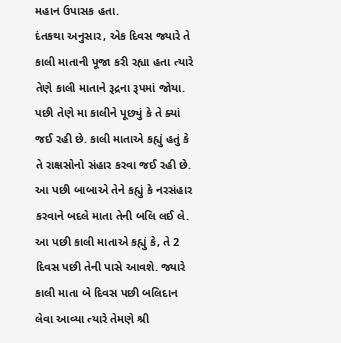મહાન ઉપાસક હતા.
દંતકથા અનુસાર, એક દિવસ જ્યારે તે કાલી માતાની પૂજા કરી રહ્યા હતા ત્યારે તેણે કાલી માતાને રૂદ્રના રૂપમાં જોયા. પછી તેણે મા કાલીને પૂછ્યું કે તે ક્યાં જઈ રહી છે. કાલી માતાએ કહ્યું હતું કે તે રાક્ષસોનો સંહાર કરવા જઈ રહી છે. આ પછી બાબાએ તેને કહ્યું કે નરસંહાર કરવાને બદલે માતા તેની બલિ લઈ લે.
આ પછી કાલી માતાએ કહ્યું કે, તે 2 દિવસ પછી તેની પાસે આવશે. જ્યારે કાલી માતા બે દિવસ પછી બલિદાન લેવા આવ્યા ત્યારે તેમણે શ્રી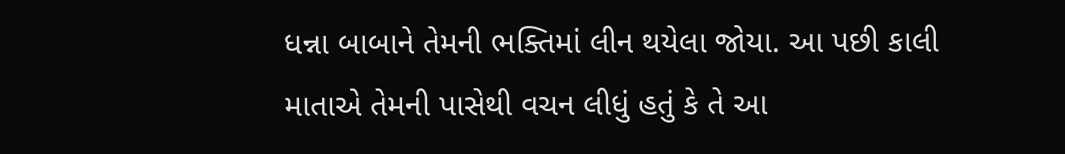ધન્ના બાબાને તેમની ભક્તિમાં લીન થયેલા જોયા. આ પછી કાલી માતાએ તેમની પાસેથી વચન લીધું હતું કે તે આ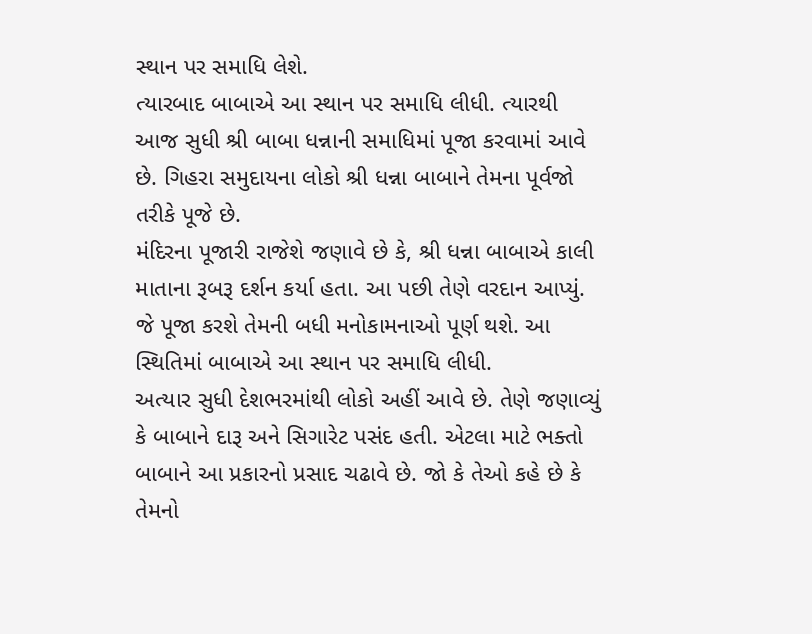સ્થાન પર સમાધિ લેશે.
ત્યારબાદ બાબાએ આ સ્થાન પર સમાધિ લીધી. ત્યારથી આજ સુધી શ્રી બાબા ધન્નાની સમાધિમાં પૂજા કરવામાં આવે છે. ગિહરા સમુદાયના લોકો શ્રી ધન્ના બાબાને તેમના પૂર્વજો તરીકે પૂજે છે.
મંદિરના પૂજારી રાજેશે જણાવે છે કે, શ્રી ધન્ના બાબાએ કાલી માતાના રૂબરૂ દર્શન કર્યા હતા. આ પછી તેણે વરદાન આપ્યું. જે પૂજા કરશે તેમની બધી મનોકામનાઓ પૂર્ણ થશે. આ સ્થિતિમાં બાબાએ આ સ્થાન પર સમાધિ લીધી.
અત્યાર સુધી દેશભરમાંથી લોકો અહીં આવે છે. તેણે જણાવ્યું કે બાબાને દારૂ અને સિગારેટ પસંદ હતી. એટલા માટે ભક્તો બાબાને આ પ્રકારનો પ્રસાદ ચઢાવે છે. જો કે તેઓ કહે છે કે તેમનો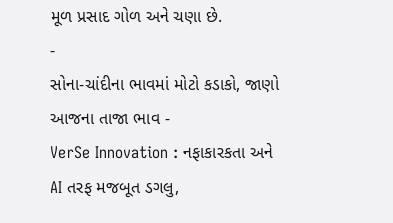મૂળ પ્રસાદ ગોળ અને ચણા છે.
-
સોના-ચાંદીના ભાવમાં મોટો કડાકો, જાણો આજના તાજા ભાવ -
VerSe Innovation : નફાકારકતા અને AI તરફ મજબૂત ડગલુ,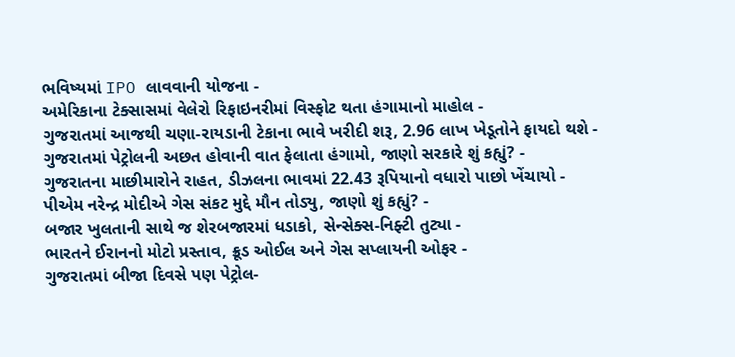ભવિષ્યમાં IPO લાવવાની યોજના -
અમેરિકાના ટેક્સાસમાં વેલેરો રિફાઇનરીમાં વિસ્ફોટ થતા હંગામાનો માહોલ -
ગુજરાતમાં આજથી ચણા-રાયડાની ટેકાના ભાવે ખરીદી શરૂ, 2.96 લાખ ખેડૂતોને ફાયદો થશે -
ગુજરાતમાં પેટ્રોલની અછત હોવાની વાત ફેલાતા હંગામો, જાણો સરકારે શું કહ્યું? -
ગુજરાતના માછીમારોને રાહત, ડીઝલના ભાવમાં 22.43 રૂપિયાનો વધારો પાછો ખેંચાયો -
પીએમ નરેન્દ્ર મોદીએ ગેસ સંકટ મુદ્દે મૌન તોડ્યુ, જાણો શું કહ્યું? -
બજાર ખુલતાની સાથે જ શેરબજારમાં ધડાકો, સેન્સેક્સ-નિફ્ટી તુટ્યા -
ભારતને ઈરાનનો મોટો પ્રસ્તાવ, ક્રૂડ ઓઈલ અને ગેસ સપ્લાયની ઓફર -
ગુજરાતમાં બીજા દિવસે પણ પેટ્રોલ-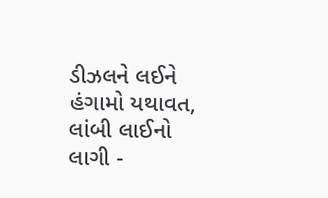ડીઝલને લઈને હંગામો યથાવત, લાંબી લાઈનો લાગી -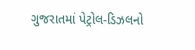ગુજરાતમાં પેટ્રોલ-ડિઝલનો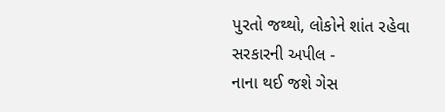પુરતો જથ્થો, લોકોને શાંત રહેવા સરકારની અપીલ -
નાના થઈ જશે ગેસ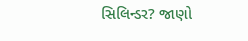સિલિન્ડર? જાણો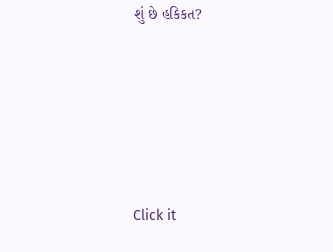શું છે હકિકત?








Click it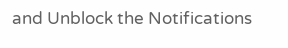and Unblock the Notifications